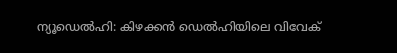ന്യൂഡെൽഹി: കിഴക്കൻ ഡെൽഹിയിലെ വിവേക്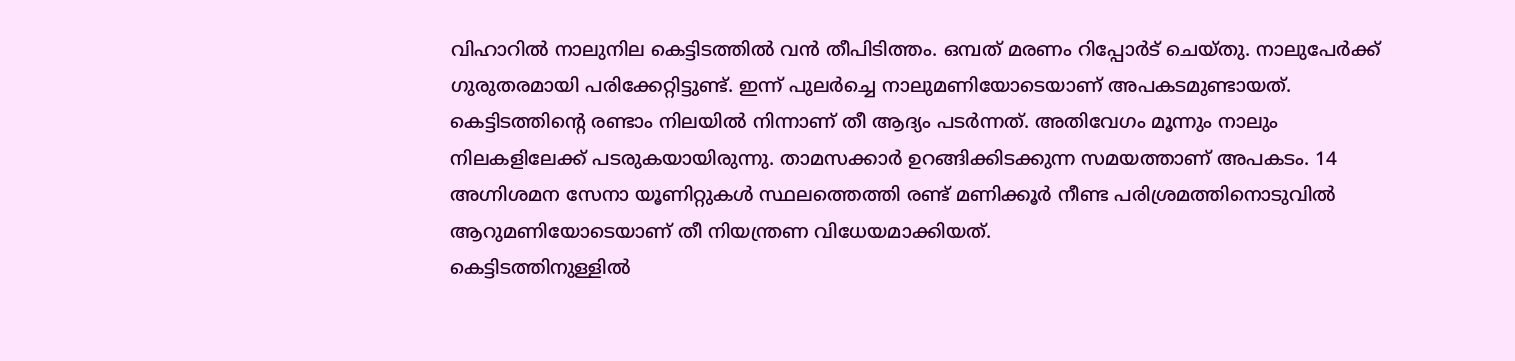വിഹാറിൽ നാലുനില കെട്ടിടത്തിൽ വൻ തീപിടിത്തം. ഒമ്പത് മരണം റിപ്പോർട് ചെയ്തു. നാലുപേർക്ക് ഗുരുതരമായി പരിക്കേറ്റിട്ടുണ്ട്. ഇന്ന് പുലർച്ചെ നാലുമണിയോടെയാണ് അപകടമുണ്ടായത്.
കെട്ടിടത്തിന്റെ രണ്ടാം നിലയിൽ നിന്നാണ് തീ ആദ്യം പടർന്നത്. അതിവേഗം മൂന്നും നാലും നിലകളിലേക്ക് പടരുകയായിരുന്നു. താമസക്കാർ ഉറങ്ങിക്കിടക്കുന്ന സമയത്താണ് അപകടം. 14 അഗ്നിശമന സേനാ യൂണിറ്റുകൾ സ്ഥലത്തെത്തി രണ്ട് മണിക്കൂർ നീണ്ട പരിശ്രമത്തിനൊടുവിൽ ആറുമണിയോടെയാണ് തീ നിയന്ത്രണ വിധേയമാക്കിയത്.
കെട്ടിടത്തിനുള്ളിൽ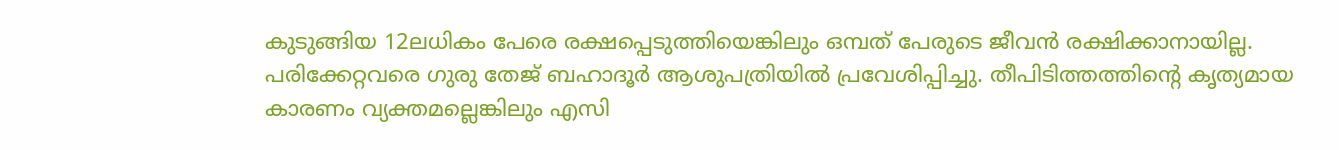കുടുങ്ങിയ 12ലധികം പേരെ രക്ഷപ്പെടുത്തിയെങ്കിലും ഒമ്പത് പേരുടെ ജീവൻ രക്ഷിക്കാനായില്ല. പരിക്കേറ്റവരെ ഗുരു തേജ് ബഹാദൂർ ആശുപത്രിയിൽ പ്രവേശിപ്പിച്ചു. തീപിടിത്തത്തിന്റെ കൃത്യമായ കാരണം വ്യക്തമല്ലെങ്കിലും എസി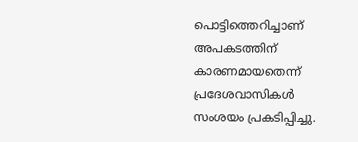പൊട്ടിത്തെറിച്ചാണ് അപകടത്തിന് കാരണമായതെന്ന് പ്രദേശവാസികൾ സംശയം പ്രകടിപ്പിച്ചു.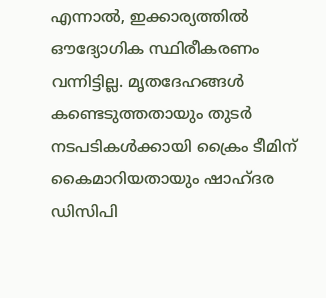എന്നാൽ, ഇക്കാര്യത്തിൽ ഔദ്യോഗിക സ്ഥിരീകരണം വന്നിട്ടില്ല. മൃതദേഹങ്ങൾ കണ്ടെടുത്തതായും തുടർ നടപടികൾക്കായി ക്രൈം ടീമിന് കൈമാറിയതായും ഷാഹ്ദര ഡിസിപി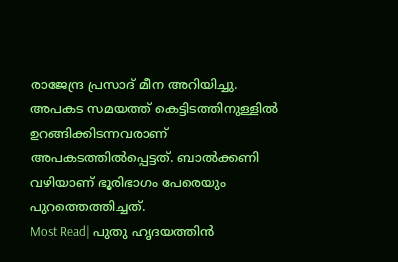രാജേന്ദ്ര പ്രസാദ് മീന അറിയിച്ചു. അപകട സമയത്ത് കെട്ടിടത്തിനുള്ളിൽ ഉറങ്ങിക്കിടന്നവരാണ് അപകടത്തിൽപ്പെട്ടത്. ബാൽക്കണി വഴിയാണ് ഭൂരിഭാഗം പേരെയും പുറത്തെത്തിച്ചത്.
Most Read| പുതു ഹൃദയത്തിൻ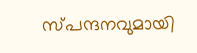സ്പന്ദനവുമായി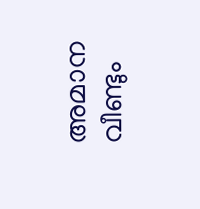അമാന വീണ്ടും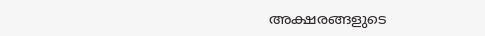അക്ഷരങ്ങളുടെ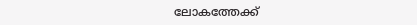ലോകത്തേക്ക്